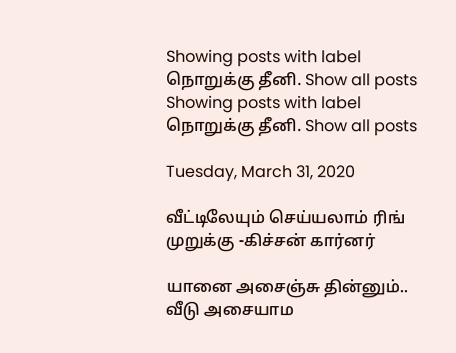Showing posts with label நொறுக்கு தீனி. Show all posts
Showing posts with label நொறுக்கு தீனி. Show all posts

Tuesday, March 31, 2020

வீட்டிலேயும் செய்யலாம் ரிங் முறுக்கு -கிச்சன் கார்னர்

யானை அசைஞ்சு தின்னும்.. வீடு அசையாம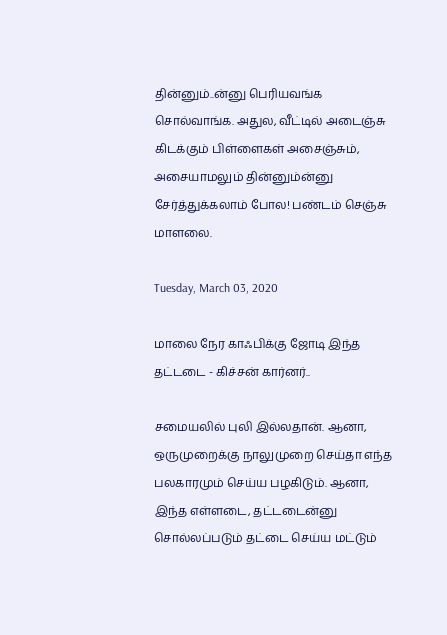தின்னும்..ன்னு பெரியவங்க சொல்வாங்க. அதுல, வீட்டில் அடைஞ்சு கிடக்கும் பிள்ளைகள் அசைஞ்சும், அசையாமலும் தின்னும்ன்னு சேர்த்துக்கலாம் போல! பண்டம் செஞ்சு மாளலை.

Tuesday, March 03, 2020

மாலை நேர காஃபிக்கு ஜோடி இந்த தட்டடை - கிச்சன் கார்னர்..

சமையலில் புலி இல்லதான். ஆனா, ஒருமுறைக்கு நாலுமுறை செய்தா எந்த பலகாரமும் செய்ய பழகிடும். ஆனா, இந்த எள்ளடை, தட்டடைன்னு சொல்லப்படும் தட்டை செய்ய மட்டும்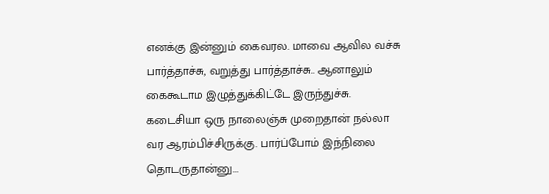எனக்கு இன்னும் கைவரல. மாவை ஆவில வச்சு பார்த்தாச்சு, வறுத்து பார்த்தாச்சு.. ஆனாலும் கைகூடாம இழுத்துக்கிட்டே இருந்துச்சு. கடைசியா ஒரு நாலைஞ்சு முறைதான் நல்லா வர ஆரம்பிச்சிருக்கு. பார்ப்போம் இந்நிலை தொடருதான்னு...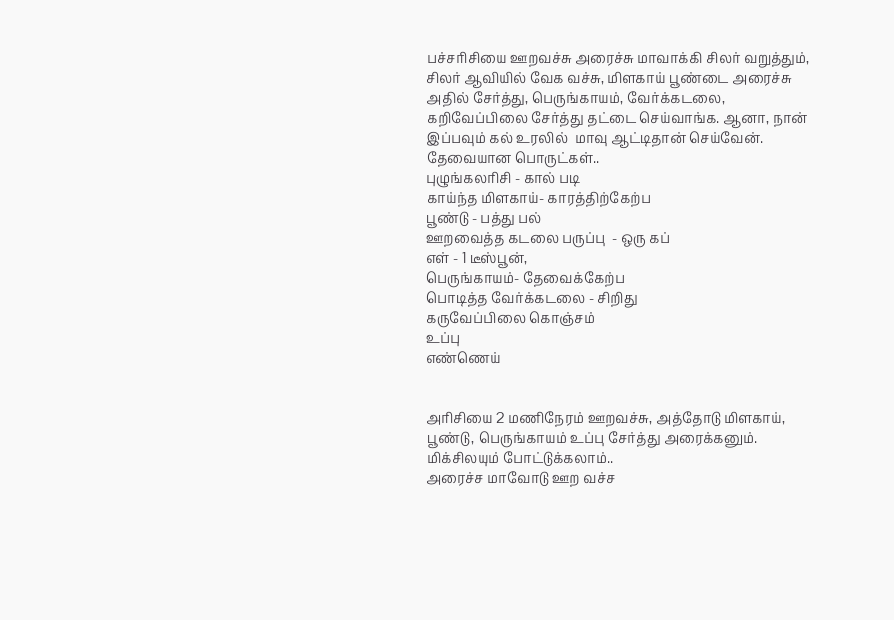பச்சரிசியை ஊறவச்சு அரைச்சு மாவாக்கி சிலர் வறுத்தும், சிலர் ஆவியில் வேக வச்சு, மிளகாய் பூண்டை அரைச்சு அதில் சேர்த்து, பெருங்காயம், வேர்க்கடலை, கறிவேப்பிலை சேர்த்து தட்டை செய்வாங்க. ஆனா, நான் இப்பவும் கல் உரலில்  மாவு ஆட்டிதான் செய்வேன்.
தேவையான பொருட்கள்..
புழுங்கலரிசி - கால் படி
காய்ந்த மிளகாய்- காரத்திற்கேற்ப
பூண்டு - பத்து பல்
ஊறவைத்த கடலை பருப்பு  - ஒரு கப்
எள் - 1 டீஸ்பூன்,
பெருங்காயம்- தேவைக்கேற்ப
பொடித்த வேர்க்கடலை - சிறிது
கருவேப்பிலை கொஞ்சம்
உப்பு
எண்ணெய்


அரிசியை 2 மணிநேரம் ஊறவச்சு, அத்தோடு மிளகாய், பூண்டு, பெருங்காயம் உப்பு சேர்த்து அரைக்கனும்.  மிக்சிலயும் போட்டுக்கலாம்..
அரைச்ச மாவோடு ஊற வச்ச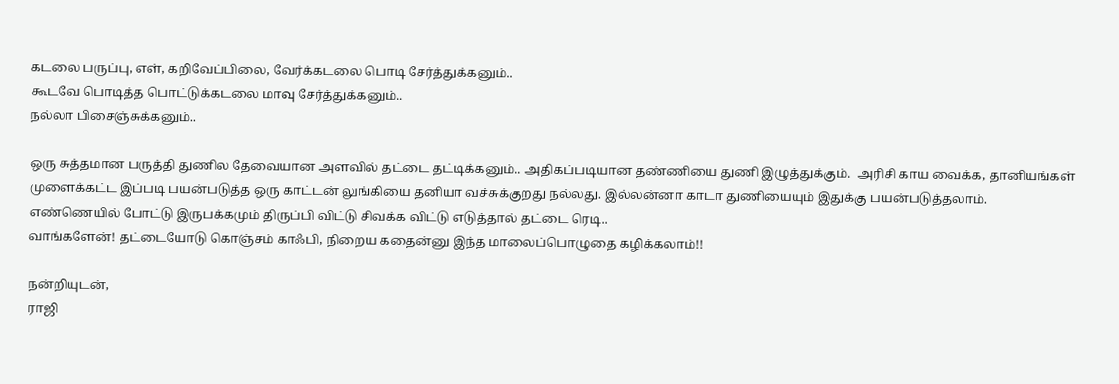கடலை பருப்பு, எள், கறிவேப்பிலை, வேர்க்கடலை பொடி சேர்த்துக்கனும்..
கூடவே பொடித்த பொட்டுக்கடலை மாவு சேர்த்துக்கனும்..
நல்லா பிசைஞ்சுக்கனும்..

ஒரு சுத்தமான பருத்தி துணில தேவையான அளவில் தட்டை தட்டிக்கனும்.. அதிகப்படியான தண்ணியை துணி இழுத்துக்கும்.  அரிசி காய வைக்க, தானியங்கள் முளைக்கட்ட இப்படி பயன்படுத்த ஒரு காட்டன் லுங்கியை தனியா வச்சுக்குறது நல்லது. இல்லன்னா காடா துணியையும் இதுக்கு பயன்படுத்தலாம்.
எண்ணெயில் போட்டு இருபக்கமும் திருப்பி விட்டு சிவக்க விட்டு எடுத்தால் தட்டை ரெடி..
வாங்களேன்! தட்டையோடு கொஞ்சம் காஃபி, நிறைய கதைன்னு இந்த மாலைப்பொழுதை கழிக்கலாம்!!

நன்றியுடன்,
ராஜி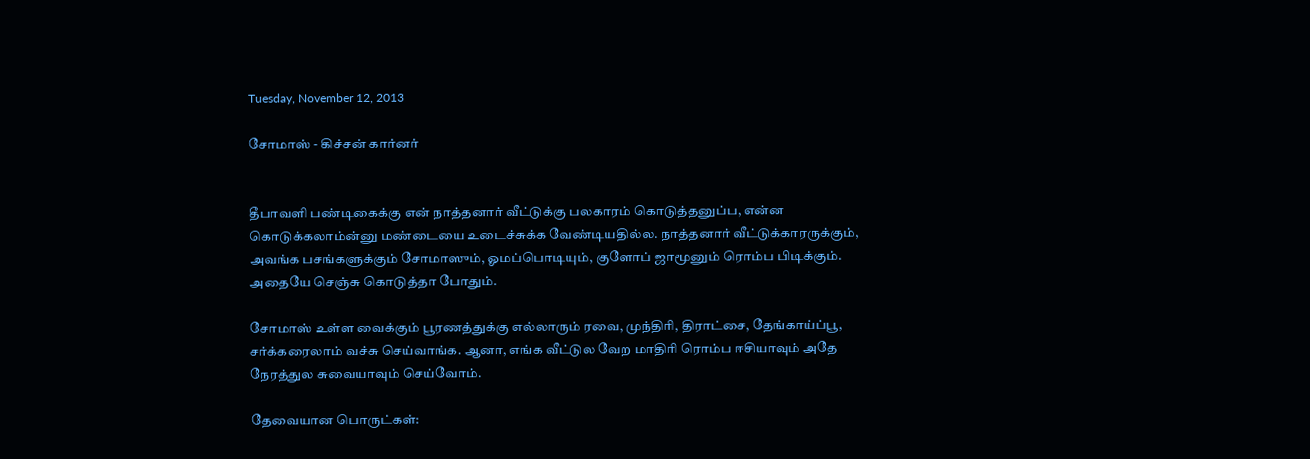Tuesday, November 12, 2013

சோமாஸ் - கிச்சன் கார்னர்


தீபாவளி பண்டிகைக்கு என் நாத்தனார் வீட்டுக்கு பலகாரம் கொடுத்தனுப்ப, என்ன கொடுக்கலாம்ன்னு மண்டையை உடைச்சுக்க வேண்டியதில்ல. நாத்தனார் வீட்டுக்காரருக்கும், அவங்க பசங்களுக்கும் சோமாஸும், ஓமப்பொடியும், குளோப் ஜாமூனும் ரொம்ப பிடிக்கும். அதையே செஞ்சு கொடுத்தா போதும்.

சோமாஸ் உள்ள வைக்கும் பூரணத்துக்கு எல்லாரும் ரவை, முந்திரி, திராட்சை, தேங்காய்ப்பூ, சர்க்கரைலாம் வச்சு செய்வாங்க. ஆனா, எங்க வீட்டுல வேற மாதிரி ரொம்ப ஈசியாவும் அதே நேரத்துல சுவையாவும் செய்வோம்.

தேவையான பொருட்கள்: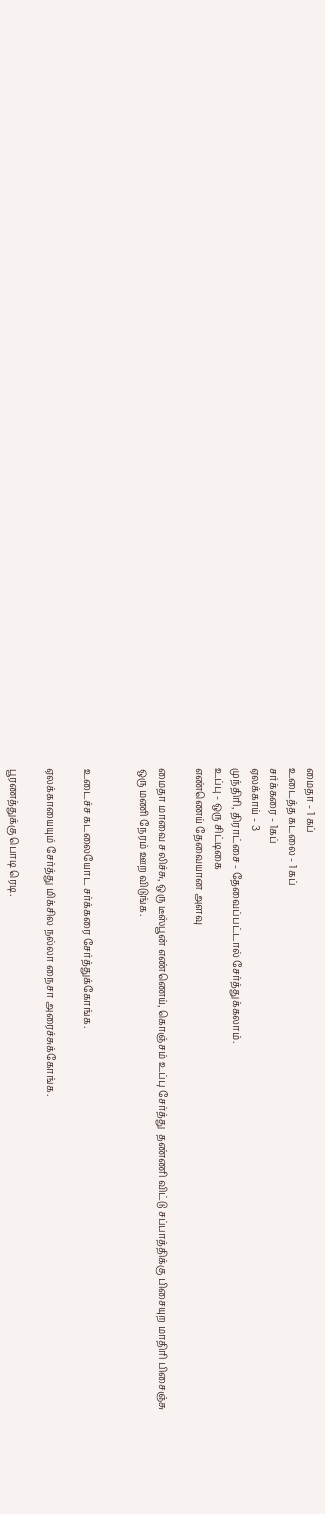மைதா - 1 கப்
உடைத்த கடலை - 1 கப்
சர்க்கரை - 1கப்
ஏலக்காய் - 3
முந்திரி, திராட்சை - தேவைப்பட்டால் சேர்த்துக்கலாம்.
உப்பு - ஒரு சிட்டிகை
எண்ணெய் தேவையான அளவு

மைதா மாவை சலிச்சு, ஒரு டீஸ்பூன் எண்ணெய், கொஞ்சம் உப்பு சேர்த்து  தண்ணி விட்டு சப்பாத்திக்கு பிசையுற மாதிரி பிசைஞ்சு ஒரு மணி நேரம் ஊற விடுங்க.


உடைச்ச கடலையோட சர்க்கரை சேர்த்துக்கோங்க.

ஏலக்காயையும் சேர்த்து மிக்சில நல்லா நைசா அரைச்சுக்கோங்க.

பூரணத்துக்கு பொடி ரெடி.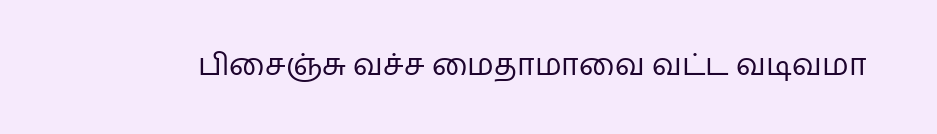பிசைஞ்சு வச்ச மைதாமாவை வட்ட வடிவமா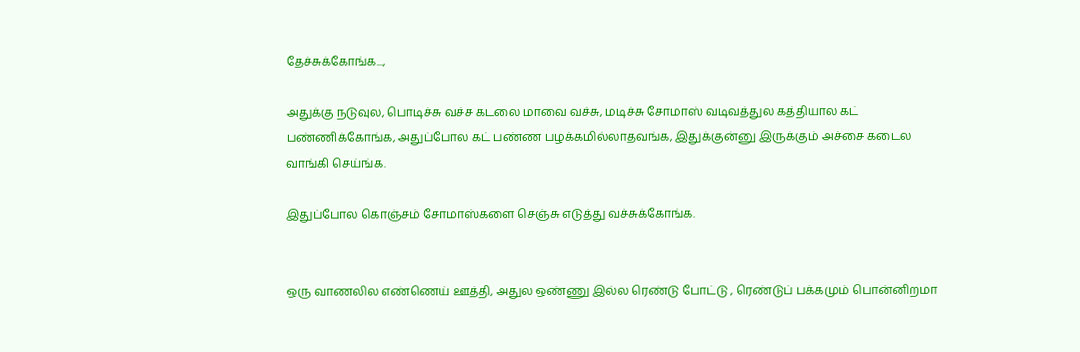தேச்சுக்கோங்க...,

அதுக்கு நடுவுல, பொடிச்சு வச்ச கடலை மாவை வச்சு, மடிச்சு சோமாஸ் வடிவத்துல கத்தியால கட் பண்ணிக்கோங்க, அதுப்போல கட் பண்ண பழக்கமில்லாதவங்க, இதுக்குன்னு இருக்கும் அச்சை கடைல வாங்கி செய்ங்க.

இதுப்போல கொஞ்சம் சோமாஸ்களை செஞ்சு எடுத்து வச்சுக்கோங்க.


ஒரு வாணலில எண்ணெய் ஊத்தி, அதுல ஒண்ணு இல்ல ரெண்டு போட்டு , ரெண்டுப் பக்கமும் பொன்னிறமா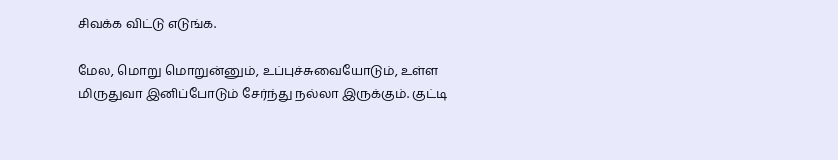சிவக்க விட்டு எடுங்க.

மேல, மொறு மொறுன்னும், உப்புச்சுவையோடும், உள்ள மிருதுவா இனிப்போடும் சேர்ந்து நல்லா இருக்கும். குட்டி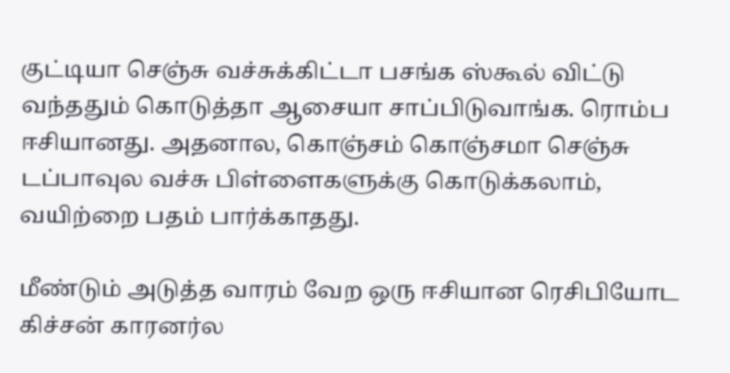குட்டியா செஞ்சு வச்சுக்கிட்டா பசங்க ஸ்கூல் விட்டு வந்ததும் கொடுத்தா ஆசையா சாப்பிடுவாங்க. ரொம்ப ஈசியானது. அதனால, கொஞ்சம் கொஞ்சமா செஞ்சு டப்பாவுல வச்சு பிள்ளைகளுக்கு கொடுக்கலாம், வயிற்றை பதம் பார்க்காதது.

மீண்டும் அடுத்த வாரம் வேற ஒரு ஈசியான ரெசிபியோட கிச்சன் காரனர்ல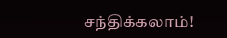சந்திக்கலாம்!